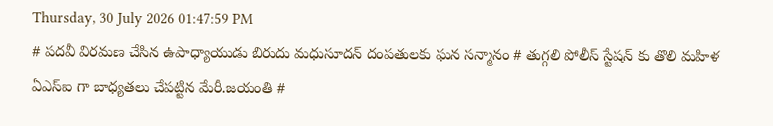Thursday, 30 July 2026 01:47:59 PM
# పదవీ విరమణ చేసిన ఉపాధ్యాయుడు బిరుదు మధుసూదన్ దంపతులకు ఘన సన్మానం # తుగ్గలి పోలీస్ స్టేషన్ కు తొలి మహిళ ఏఎస్ఐ గా బాధ్యతలు చేపట్టిన మేరీ.జయంతి #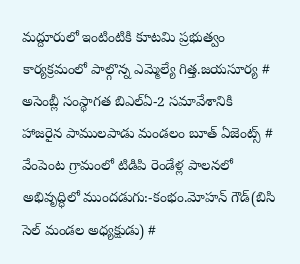మద్దూరులో ఇంటింటికి కూటమి ప్రభుత్వం కార్యక్రమంలో పాల్గొన్న ఎమ్మెల్యే గిత్త.జయసూర్య # అసెంబ్లీ సంస్థాగత బిఎల్ఏ-2 సమావేశానికి హాజరైన పాములపాడు మండలం బూత్ ఏజెంట్స్ # వేంపెంట గ్రామంలో టిడిపి రెండేళ్ల పాలనలో అభివృద్ధిలో ముందడుగు:-కంభం.మోహన్ గౌడ్(బిసి సెల్ మండల అధ్యక్షుడు) #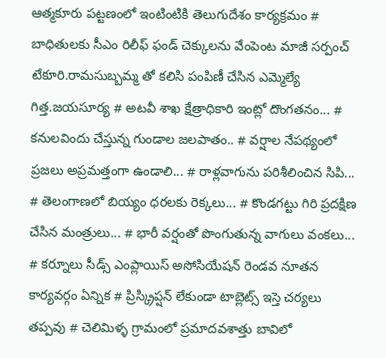ఆత్మకూరు పట్టణంలో ఇంటింటికి తెలుగుదేశం కార్యక్రమం # బాధితులకు సీఎం రిలీఫ్ ఫండ్ చెక్కులను వేంపెంట మాజీ సర్పంచ్ టేకూరి.రామసుబ్బమ్మ తో కలిసి పంపిణీ చేసిన ఎమ్మెల్యే గిత్త.జయసూర్య # అటవీ శాఖ క్షేత్రాధికారి ఇంట్లో దొంగతనం... # కనులవిందు చేస్తున్న గుండాల జలపాతం.. # వర్షాల నేపథ్యంలో ప్రజలు అప్రమత్తంగా ఉండాలి... # రాళ్లవాగును పరిశీలించిన సిపి... # తెలంగాణలో బియ్యం ధరలకు రెక్కలు... # కొండగట్టు గిరి ప్రదక్షిణ చేసిన మంత్రులు... # భారీ వర్షంతో పొంగుతున్న వాగులు వంకలు... # కర్నూలు సీడ్స్ ఎంప్లాయిస్ అసోసియేషన్ రెండవ నూతన కార్యవర్గం ఏన్నిక # ప్రిస్క్రిప్షన్ లేకుండా టాబ్లెట్స్ ఇస్తె చర్యలు తప్పవు # చెలిమిళ్ళ గ్రామంలో ప్రమాదవశాత్తు బావిలో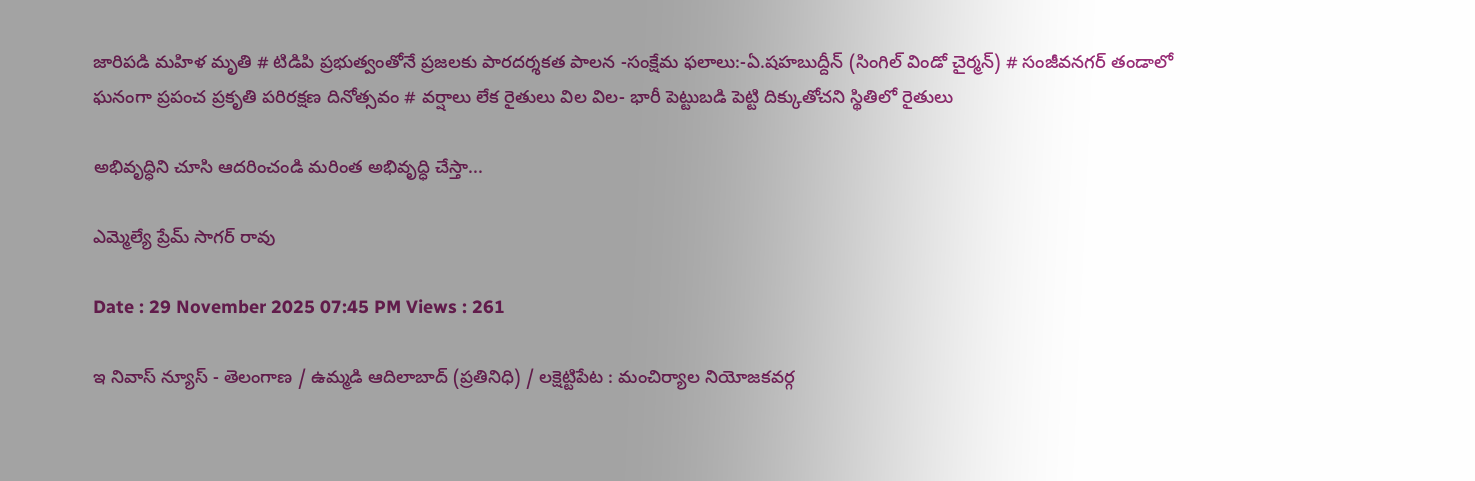జారిపడి మహిళ మృతి # టిడిపి ప్రభుత్వంతోనే ప్రజలకు పారదర్శకత పాలన -సంక్షేమ ఫలాలు:-ఏ.షహబుద్దీన్ (సింగిల్ విండో చైర్మన్) # సంజీవనగర్ తండాలో ఘనంగా ప్రపంచ ప్రకృతి పరిరక్షణ దినోత్సవం # వర్షాలు లేక రైతులు విల విల- భారీ పెట్టుబడి పెట్టి దిక్కుతోచని స్థితిలో రైతులు

అభివృద్ధిని చూసి ఆదరించండి మరింత అభివృద్ధి చేస్తా...

ఎమ్మెల్యే ప్రేమ్ సాగర్ రావు

Date : 29 November 2025 07:45 PM Views : 261

ఇ నివాస్ న్యూస్ - తెలంగాణ / ఉమ్మడి ఆదిలాబాద్ (ప్రతినిధి) / లక్షెట్టిపేట : మంచిర్యాల నియోజకవర్గ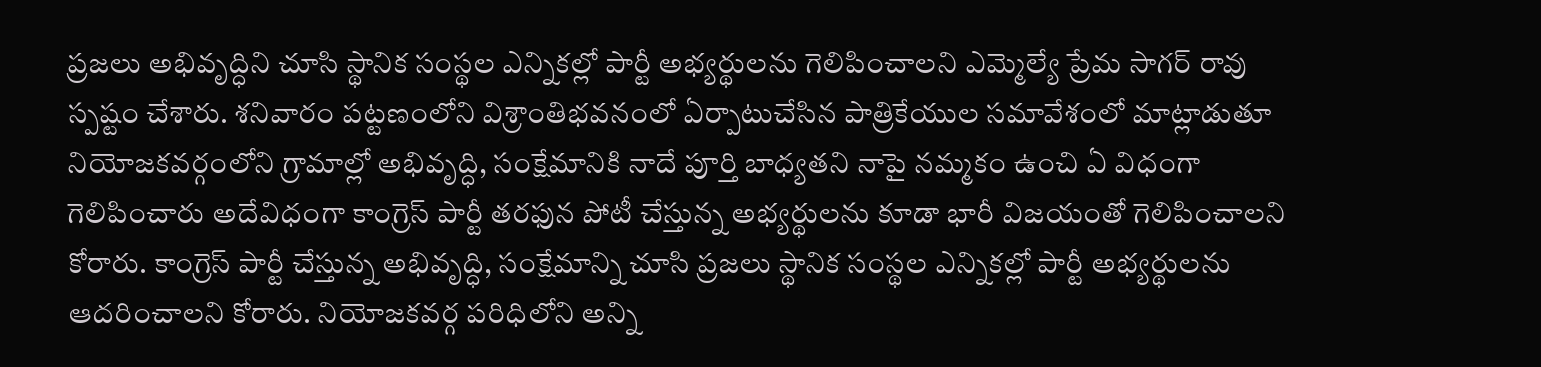ప్రజలు అభివృద్ధిని చూసి స్థానిక సంస్థల ఎన్నికల్లో పార్టీ అభ్యర్థులను గెలిపించాలని ఎమ్మెల్యే ప్రేమ సాగర్ రావు స్పష్టం చేశారు. శనివారం పట్టణంలోని విశ్రాంతిభవనంలో ఏర్పాటుచేసిన పాత్రికేయుల సమావేశంలో మాట్లాడుతూ నియోజకవర్గంలోని గ్రామాల్లో అభివృద్ధి, సంక్షేమానికి నాదే పూర్తి బాధ్యతని నాపై నమ్మకం ఉంచి ఏ విధంగా గెలిపించారు అదేవిధంగా కాంగ్రెస్ పార్టీ తరఫున పోటీ చేస్తున్న అభ్యర్థులను కూడా భారీ విజయంతో గెలిపించాలని కోరారు. కాంగ్రెస్ పార్టీ చేస్తున్న అభివృద్ధి, సంక్షేమాన్ని చూసి ప్రజలు స్థానిక సంస్థల ఎన్నికల్లో పార్టీ అభ్యర్థులను ఆదరించాలని కోరారు. నియోజకవర్గ పరిధిలోని అన్ని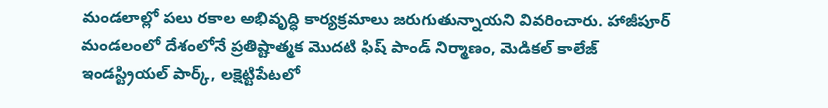మండలాల్లో పలు రకాల అభివృద్ధి కార్యక్రమాలు జరుగుతున్నాయని వివరించారు. హాజీపూర్ మండలంలో దేశంలోనే ప్రతిష్టాత్మక మొదటి ఫిష్ పాండ్ నిర్మాణం, మెడికల్ కాలేజ్ ఇండస్ట్రియల్ పార్క్, లక్షెట్టిపేటలో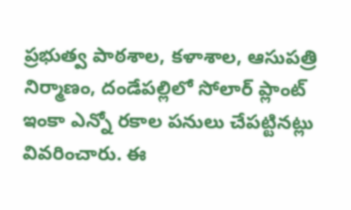ప్రభుత్వ పాఠశాల, కళాశాల, ఆసుపత్రి నిర్మాణం, దండేపల్లిలో సోలార్ ప్లాంట్ ఇంకా ఎన్నో రకాల పనులు చేపట్టినట్లు వివరించారు. ఈ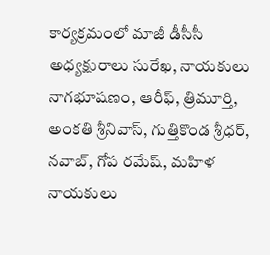కార్యక్రమంలో మాజీ డీసీసీ అధ్యక్షురాలు సురేఖ, నాయకులు నాగభూషణం, ఆరీఫ్, త్రిమూర్తి, అంకతి శ్రీనివాస్, గుత్తికొండ శ్రీధర్, నవాబ్, గోప రమేష్, మహిళ నాయకులు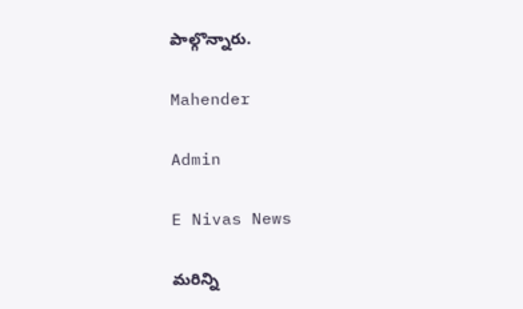పాల్గొన్నారు.

Mahender

Admin

E Nivas News

మరిన్ని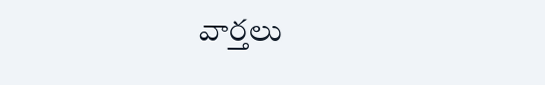వార్తలు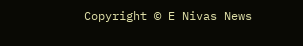Copyright © E Nivas News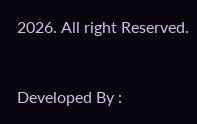2026. All right Reserved.



Developed By :